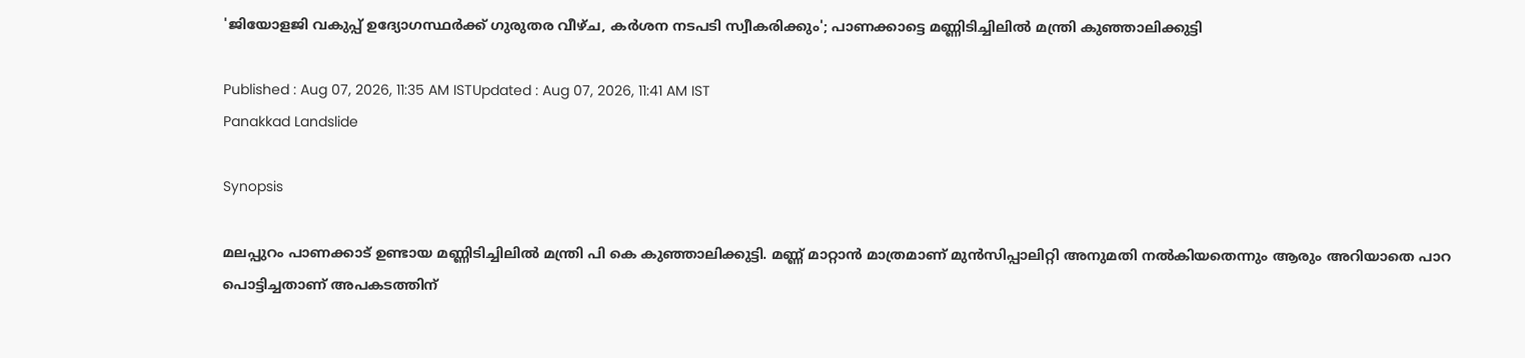'ജിയോളജി വകുപ്പ് ഉദ്യോഗസ്ഥർക്ക് ഗുരുതര വീഴ്ച, കർശന നടപടി സ്വീകരിക്കും'; പാണക്കാട്ടെ മണ്ണിടിച്ചിലിൽ മന്ത്രി കുഞ്ഞാലിക്കുട്ടി

Published : Aug 07, 2026, 11:35 AM ISTUpdated : Aug 07, 2026, 11:41 AM IST
Panakkad Landslide

Synopsis

മലപ്പുറം പാണക്കാട് ഉണ്ടായ മണ്ണിടിച്ചിലിൽ മന്ത്രി പി കെ കുഞ്ഞാലിക്കുട്ടി. മണ്ണ് മാറ്റാൻ മാത്രമാണ് മുൻസിപ്പാലിറ്റി അനുമതി നൽകിയതെന്നും ആരും അറിയാതെ പാറ പൊട്ടിച്ചതാണ് അപകടത്തിന്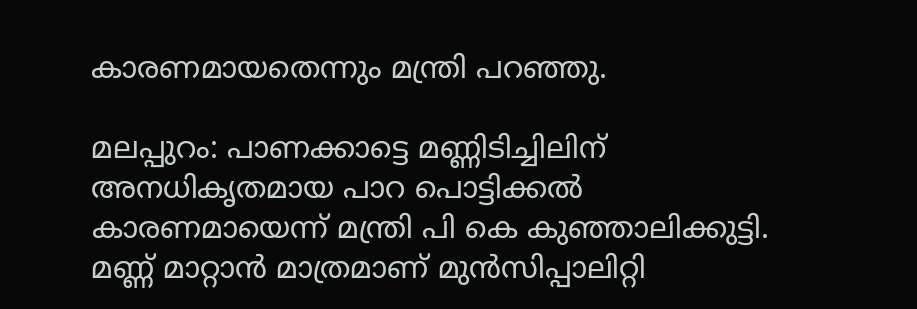കാരണമായതെന്നും മന്ത്രി പറഞ്ഞു.

മലപ്പുറം: പാണക്കാട്ടെ മണ്ണിടിച്ചിലിന് അനധികൃതമായ പാറ പൊട്ടിക്കൽ കാരണമായെന്ന് മന്ത്രി പി കെ കുഞ്ഞാലിക്കുട്ടി. മണ്ണ് മാറ്റാൻ മാത്രമാണ് മുൻസിപ്പാലിറ്റി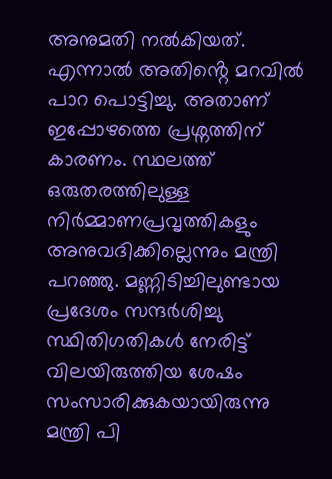അനുമതി നൽകിയത്. എന്നാൽ അതിൻ്റെ മറവിൽ പാറ പൊട്ടിച്ചു. അതാണ് ഇപ്പോഴത്തെ പ്രശ്നത്തിന് കാരണം. സ്ഥലത്ത് ഒരുതരത്തിലുള്ള നിർമ്മാണപ്രവൃത്തികളും അനുവദിക്കില്ലെന്നും മന്ത്രി പറഞ്ഞു. മണ്ണിടിച്ചിലുണ്ടായ പ്രദേശം സന്ദർശിച്ചു സ്ഥിതിഗതികൾ നേരിട്ട് വിലയിരുത്തിയ ശേഷം സംസാരിക്കുകയായിരുന്നു മന്ത്രി പി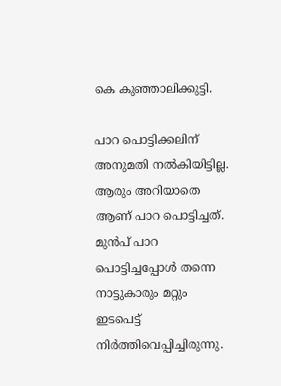കെ കുഞ്ഞാലിക്കുട്ടി.

പാറ പൊട്ടിക്കലിന് അനുമതി നൽകിയിട്ടില്ല. ആരും അറിയാതെ ആണ് പാറ പൊട്ടിച്ചത്. മുൻപ് പാറ പൊട്ടിച്ചപ്പോൾ തന്നെ നാട്ടുകാരും മറ്റും ഇടപെട്ട് നിർത്തിവെപ്പിച്ചിരുന്നു.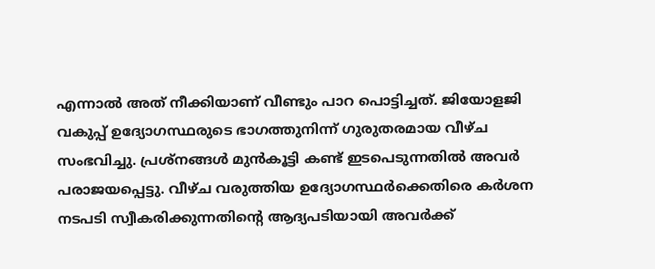എന്നാൽ അത് നീക്കിയാണ് വീണ്ടും പാറ പൊട്ടിച്ചത്. ജിയോളജി വകുപ്പ് ഉദ്യോഗസ്ഥരുടെ ഭാഗത്തുനിന്ന് ഗുരുതരമായ വീഴ്ച സംഭവിച്ചു. പ്രശ്നങ്ങൾ മുൻകൂട്ടി കണ്ട് ഇടപെടുന്നതിൽ അവർ പരാജയപ്പെട്ടു. വീഴ്ച വരുത്തിയ ഉദ്യോഗസ്ഥർക്കെതിരെ കർശന നടപടി സ്വീകരിക്കുന്നതിന്റെ ആദ്യപടിയായി അവർക്ക്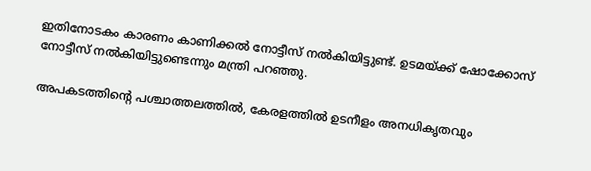ഇതിനോടകം കാരണം കാണിക്കൽ നോട്ടീസ് നൽകിയിട്ടുണ്ട്. ഉടമയ്ക്ക് ഷോക്കോസ് നോട്ടീസ് നൽകിയിട്ടുണ്ടെന്നും മന്ത്രി പറഞ്ഞു.

അപകടത്തിന്റെ പശ്ചാത്തലത്തിൽ, കേരളത്തിൽ ഉടനീളം അനധികൃതവും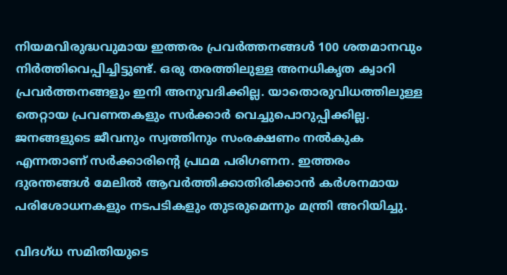നിയമവിരുദ്ധവുമായ ഇത്തരം പ്രവർത്തനങ്ങൾ 100 ശതമാനവും നിർത്തിവെപ്പിച്ചിട്ടുണ്ട്. ഒരു തരത്തിലുള്ള അനധികൃത ക്വാറി പ്രവർത്തനങ്ങളും ഇനി അനുവദിക്കില്ല. യാതൊരുവിധത്തിലുള്ള തെറ്റായ പ്രവണതകളും സർക്കാർ വെച്ചുപൊറുപ്പിക്കില്ല. ജനങ്ങളുടെ ജീവനും സ്വത്തിനും സംരക്ഷണം നൽകുക എന്നതാണ് സർക്കാരിന്റെ പ്രഥമ പരിഗണന. ഇത്തരം ദുരന്തങ്ങൾ മേലിൽ ആവർത്തിക്കാതിരിക്കാൻ കർശനമായ പരിശോധനകളും നടപടികളും തുടരുമെന്നും മന്ത്രി അറിയിച്ചു.

വിദഗ്‌ധ സമിതിയുടെ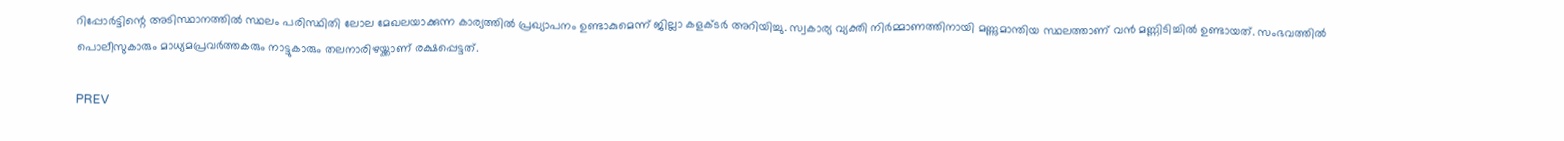റിപ്പോർട്ടിന്റെ അടിസ്ഥാനത്തിൽ സ്ഥലം പരിസ്ഥിതി ലോല മേഖലയാക്കുന്ന കാര്യത്തിൽ പ്രഖ്യാപനം ഉണ്ടാകുമെന്ന് ജില്ലാ കളക്ടർ അറിയിച്ചു. സ്വകാര്യ വ്യക്തി നിർമ്മാണത്തിനായി മണ്ണുമാന്തിയ സ്ഥലത്താണ് വൻ മണ്ണിടിച്ചിൽ ഉണ്ടായത്. സംഭവത്തിൽ പൊലീസുകാരും മാധ്യമപ്രവർത്തകരും നാട്ടുകാരും തലനാരിഴയ്ക്കാണ് രക്ഷപ്പെട്ടത്.

PREV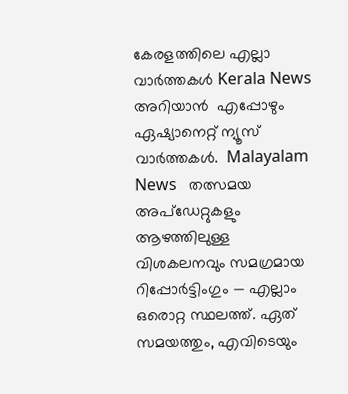കേരളത്തിലെ എല്ലാ വാർത്തകൾ Kerala News അറിയാൻ  എപ്പോഴും ഏഷ്യാനെറ്റ് ന്യൂസ് വാർത്തകൾ.  Malayalam News   തത്സമയ അപ്‌ഡേറ്റുകളും ആഴത്തിലുള്ള വിശകലനവും സമഗ്രമായ റിപ്പോർട്ടിംഗും — എല്ലാം ഒരൊറ്റ സ്ഥലത്ത്. ഏത് സമയത്തും, എവിടെയും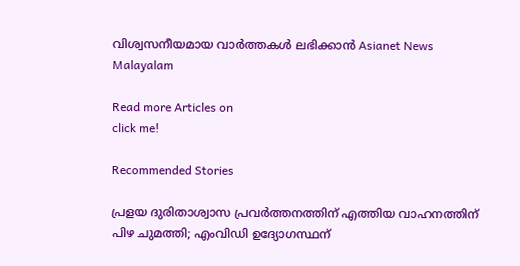വിശ്വസനീയമായ വാർത്തകൾ ലഭിക്കാൻ Asianet News Malayalam

Read more Articles on
click me!

Recommended Stories

പ്രളയ ദുരിതാശ്വാസ പ്രവർത്തനത്തിന് എത്തിയ വാഹനത്തിന് പിഴ ചുമത്തി; എംവിഡി ഉദ്യോഗസ്ഥന്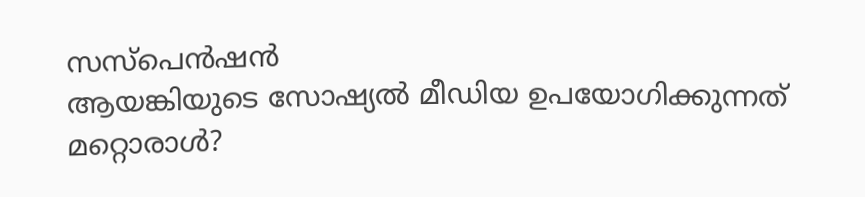സസ്പെൻഷൻ
ആയങ്കിയുടെ സോഷ്യൽ മീഡിയ ഉപയോഗിക്കുന്നത് മറ്റൊരാൾ?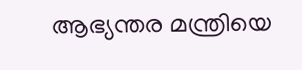ആഭ്യന്തര മന്ത്രിയെ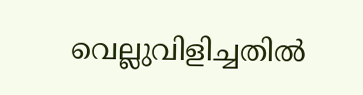വെല്ലുവിളിച്ചതിൽ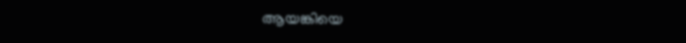ആയങ്കിയെ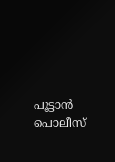പൂട്ടാൻ പൊലീസ്